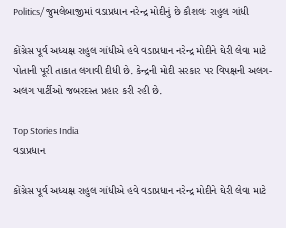Politics/ જુમલેબાજીમાં વડાપ્રધાન નરેન્દ્ર મોદીનું છે કૌશલઃ રાહુલ ગાંધી

કોંગ્રેસ પૂર્વ અધ્યક્ષ રાહુલ ગાંધીએ હવે વડાપ્રધાન નરેન્દ્ર મોદીને ઘેરી લેવા માટે પોતાની પૂરી તાકાત લગાવી દીધી છે. કેન્દ્રની મોદી સરકાર પર વિપક્ષની અલગ-અલગ પાર્ટીઓ જબરદસ્ત પ્રહાર કરી રહી છે.

Top Stories India
વડાપ્રધાન

કોંગ્રેસ પૂર્વ અધ્યક્ષ રાહુલ ગાંધીએ હવે વડાપ્રધાન નરેન્દ્ર મોદીને ઘેરી લેવા માટે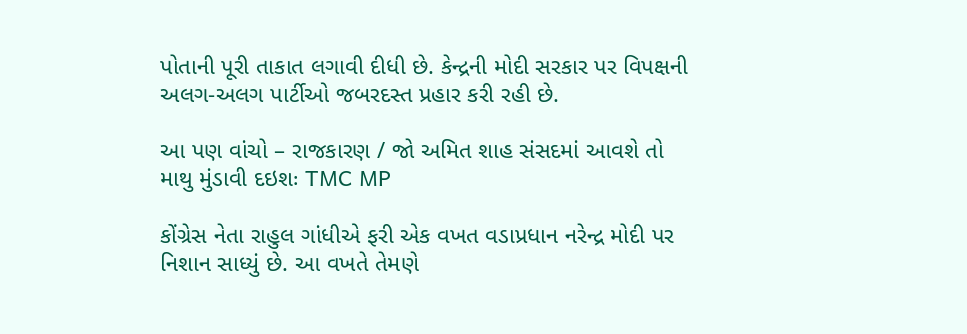પોતાની પૂરી તાકાત લગાવી દીધી છે. કેન્દ્રની મોદી સરકાર પર વિપક્ષની અલગ-અલગ પાર્ટીઓ જબરદસ્ત પ્રહાર કરી રહી છે.

આ પણ વાંચો – રાજકારણ / જો અમિત શાહ સંસદમાં આવશે તો માથુ મુંડાવી દઇશઃ TMC MP

કોંગ્રેસ નેતા રાહુલ ગાંધીએ ફરી એક વખત વડાપ્રધાન નરેન્દ્ર મોદી પર નિશાન સાધ્યું છે. આ વખતે તેમણે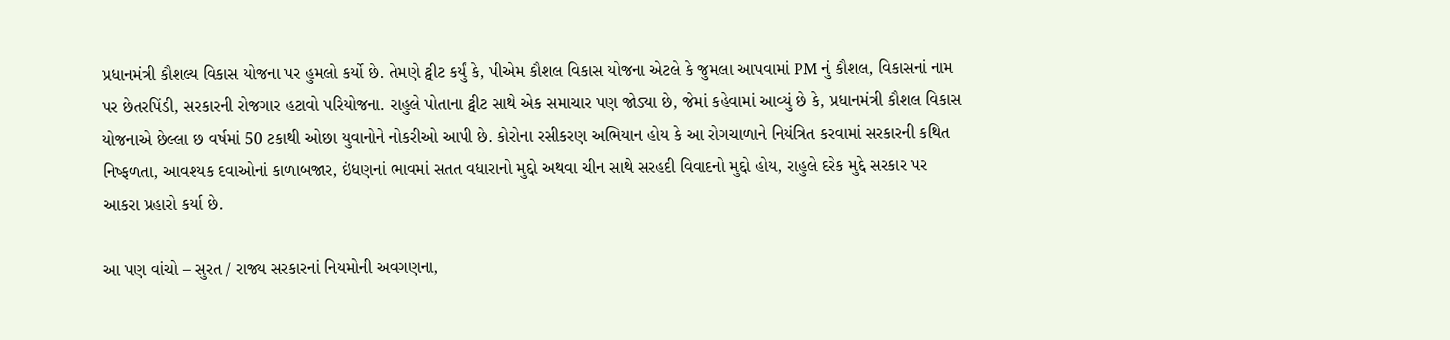પ્રધાનમંત્રી કૌશલ્ય વિકાસ યોજના પર હુમલો કર્યો છે. તેમણે ટ્વીટ કર્યું કે, પીએમ કૌશલ વિકાસ યોજના એટલે કે જુમલા આપવામાં PM નું કૌશલ, વિકાસનાં નામ પર છેતરપિંડી, સરકારની રોજગાર હટાવો પરિયોજના. રાહુલે પોતાના ટ્વીટ સાથે એક સમાચાર પણ જોડ્યા છે, જેમાં કહેવામાં આવ્યું છે કે, પ્રધાનમંત્રી કૌશલ વિકાસ યોજનાએ છેલ્લા છ વર્ષમાં 50 ટકાથી ઓછા યુવાનોને નોકરીઓ આપી છે. કોરોના રસીકરણ અભિયાન હોય કે આ રોગચાળાને નિયંત્રિત કરવામાં સરકારની કથિત નિષ્ફળતા, આવશ્યક દવાઓનાં કાળાબજાર, ઇંધણનાં ભાવમાં સતત વધારાનો મુદ્દો અથવા ચીન સાથે સરહદી વિવાદનો મુદ્દો હોય, રાહુલે દરેક મુદ્દે સરકાર પર આકરા પ્રહારો કર્યા છે.

આ પણ વાંચો – સુરત / રાજ્ય સરકારનાં નિયમોની અવગણના,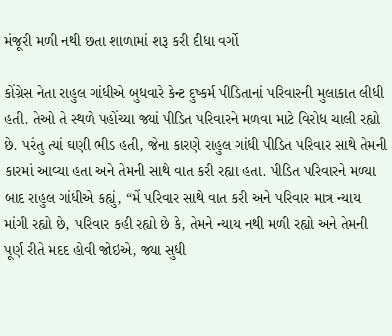મંજૂરી મળી નથી છતા શાળામાં શરૂ કરી દીધા વર્ગો

કોંગ્રેસ નેતા રાહુલ ગાંધીએ બુધવારે કેન્ટ દુષ્કર્મ પીડિતાનાં પરિવારની મુલાકાત લીધી હતી. તેઓ તે સ્થળે પહોંચ્યા જ્યાં પીડિત પરિવારને મળવા માટે વિરોધ ચાલી રહ્યો છે. પરંતુ ત્યાં ઘણી ભીડ હતી, જેના કારણે રાહુલ ગાંધી પીડિત પરિવાર સાથે તેમની કારમાં આવ્યા હતા અને તેમની સાથે વાત કરી રહ્યા હતા. પીડિત પરિવારને મળ્યા બાદ રાહુલ ગાંધીએ કહ્યું, “મેં પરિવાર સાથે વાત કરી અને પરિવાર માત્ર ન્યાય માંગી રહ્યો છે, પરિવાર કહી રહ્યો છે કે, તેમને ન્યાય નથી મળી રહ્યો અને તેમની પૂર્ણ રીતે મદદ હોવી જોઇએ, જ્યા સુધી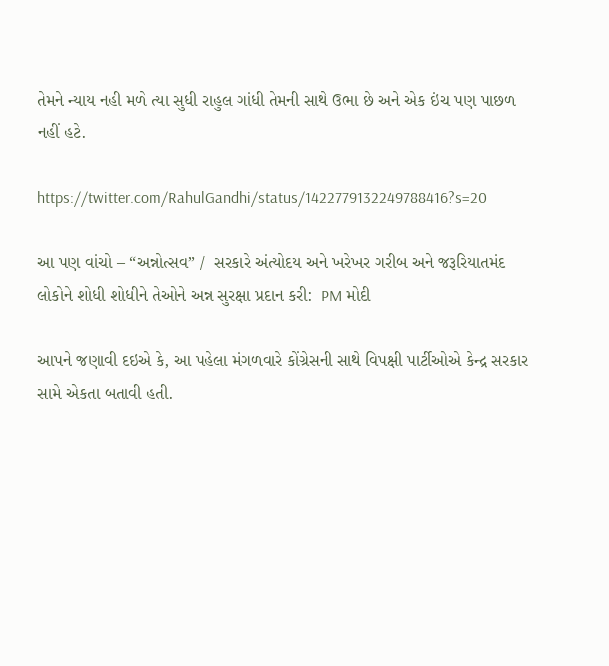તેમને ન્યાય નહી મળે ત્યા સુધી રાહુલ ગાંધી તેમની સાથે ઉભા છે અને એક ઇંચ પણ પાછળ નહીં હટે.

https://twitter.com/RahulGandhi/status/1422779132249788416?s=20

આ પણ વાંચો – “અન્નોત્સવ” /  સરકારે અંત્યોદય અને ખરેખર ગરીબ અને જરૂરિયાતમંદ લોકોને શોધી શોધીને તેઓને અન્ન સુરક્ષા પ્રદાન કરી:  PM મોદી

આપને જણાવી દઇએ કે, આ પહેલા મંગળવારે કોંગ્રેસની સાથે વિપક્ષી પાર્ટીઓએ કેન્દ્ર સરકાર સામે એકતા બતાવી હતી.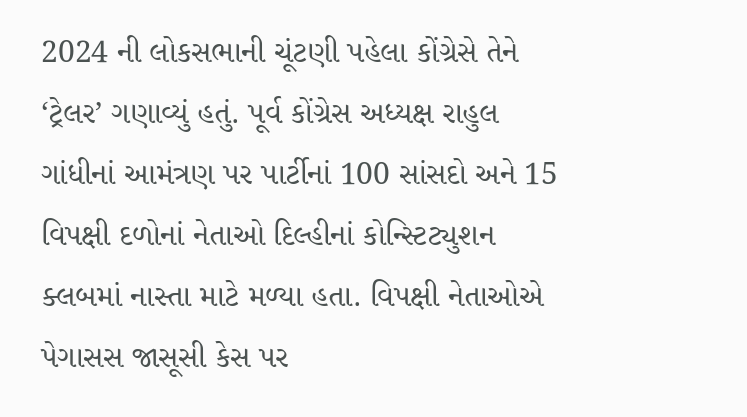2024 ની લોકસભાની ચૂંટણી પહેલા કોંગ્રેસે તેને ‘ટ્રેલર’ ગણાવ્યું હતું. પૂર્વ કોંગ્રેસ અધ્યક્ષ રાહુલ ગાંધીનાં આમંત્રણ પર પાર્ટીનાં 100 સાંસદો અને 15 વિપક્ષી દળોનાં નેતાઓ દિલ્હીનાં કોન્સ્ટિટ્યુશન ક્લબમાં નાસ્તા માટે મળ્યા હતા. વિપક્ષી નેતાઓએ પેગાસસ જાસૂસી કેસ પર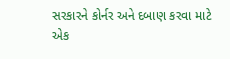સરકારને કોર્નર અને દબાણ કરવા માટે એક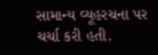સામાન્ય વ્યૂહરચના પર ચર્ચા કરી હતી.